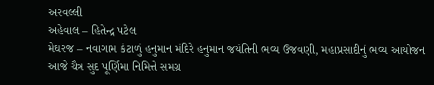અરવલ્લી
અહેવાલ – હિતેન્દ્ર પટેલ
મેઘરજ – નવાગામ કંટાળું હનુમાન મંદિરે હનુમાન જયંતિની ભવ્ય ઉજવણી, મહાપ્રસાદીનું ભવ્ય આયોજન
આજે ચૈત્ર સુદ પૂર્ણિમા નિમિત્તે સમગ્ર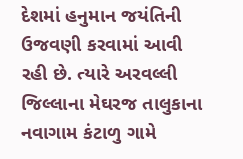દેશમાં હનુમાન જયંતિની ઉજવણી કરવામાં આવી રહી છે. ત્યારે અરવલ્લી જિલ્લાના મેઘરજ તાલુકાના નવાગામ કંટાળુ ગામે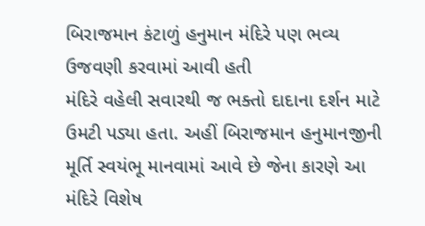બિરાજમાન કંટાળું હનુમાન મંદિરે પણ ભવ્ય ઉજવણી કરવામાં આવી હતી
મંદિરે વહેલી સવારથી જ ભક્તો દાદાના દર્શન માટે ઉમટી પડ્યા હતા. અહીં બિરાજમાન હનુમાનજીની મૂર્તિ સ્વયંભૂ માનવામાં આવે છે જેના કારણે આ મંદિરે વિશેષ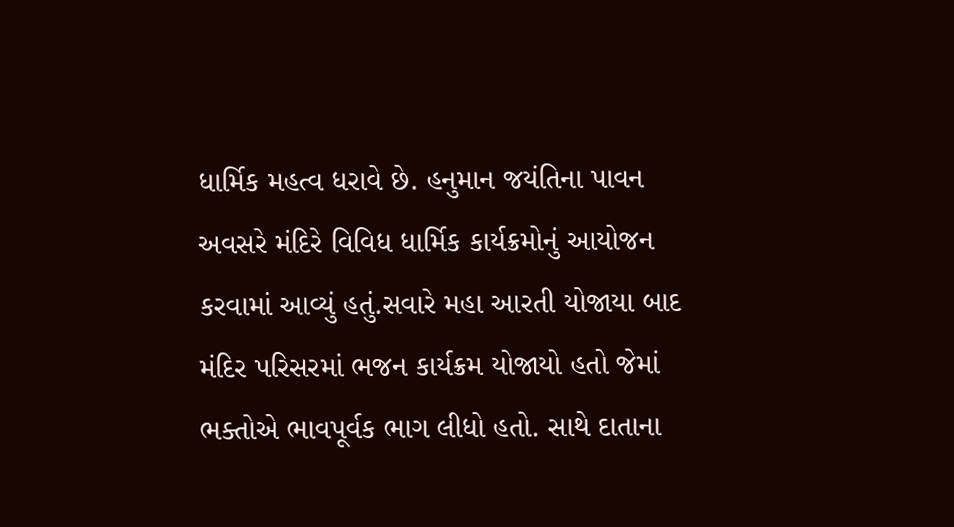ધાર્મિક મહત્વ ધરાવે છે. હનુમાન જયંતિના પાવન અવસરે મંદિરે વિવિધ ધાર્મિક કાર્યક્રમોનું આયોજન કરવામાં આવ્યું હતું.સવારે મહા આરતી યોજાયા બાદ મંદિર પરિસરમાં ભજન કાર્યક્રમ યોજાયો હતો જેમાં ભક્તોએ ભાવપૂર્વક ભાગ લીધો હતો. સાથે દાતાના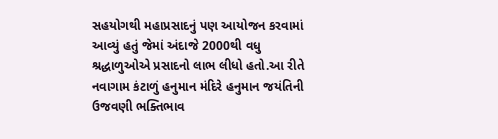સહયોગથી મહાપ્રસાદનું પણ આયોજન કરવામાં આવ્યું હતું જેમાં અંદાજે 2000થી વધુ શ્રદ્ધાળુઓએ પ્રસાદનો લાભ લીધો હતો.આ રીતે નવાગામ કંટાળું હનુમાન મંદિરે હનુમાન જયંતિની ઉજવણી ભક્તિભાવ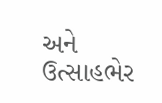અને ઉત્સાહભેર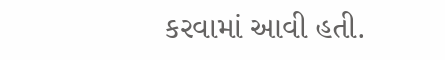કરવામાં આવી હતી.